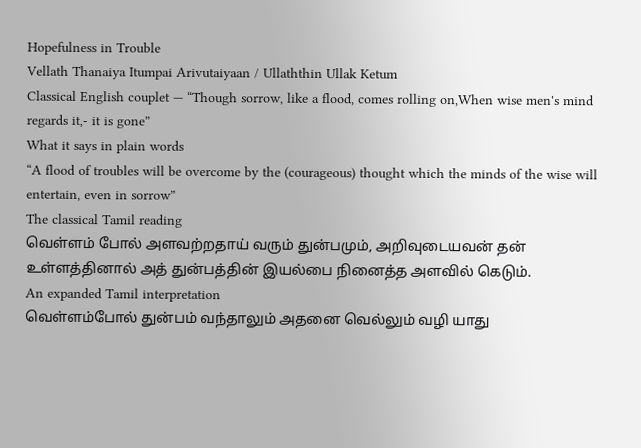Hopefulness in Trouble
Vellath Thanaiya Itumpai Arivutaiyaan / Ullaththin Ullak Ketum
Classical English couplet — “Though sorrow, like a flood, comes rolling on,When wise men's mind regards it,- it is gone”
What it says in plain words
“A flood of troubles will be overcome by the (courageous) thought which the minds of the wise will entertain, even in sorrow”
The classical Tamil reading
வெள்ளம் போல் அளவற்றதாய் வரும் துன்பமும், அறிவுடையவன் தன் உள்ளத்தினால் அத் துன்பத்தின் இயல்பை நினைத்த அளவில் கெடும்.
An expanded Tamil interpretation
வெள்ளம்போல் துன்பம் வந்தாலும் அதனை வெல்லும் வழி யாது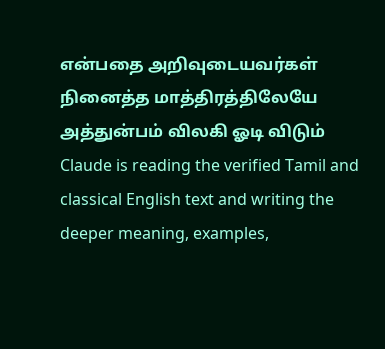என்பதை அறிவுடையவர்கள் நினைத்த மாத்திரத்திலேயே அத்துன்பம் விலகி ஓடி விடும்
Claude is reading the verified Tamil and classical English text and writing the deeper meaning, examples,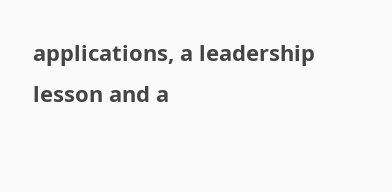applications, a leadership lesson and a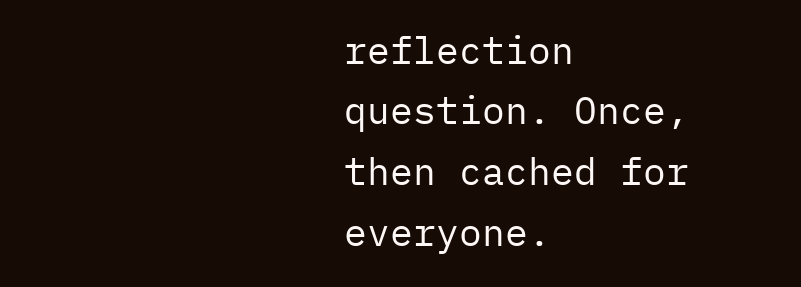reflection question. Once, then cached for everyone.